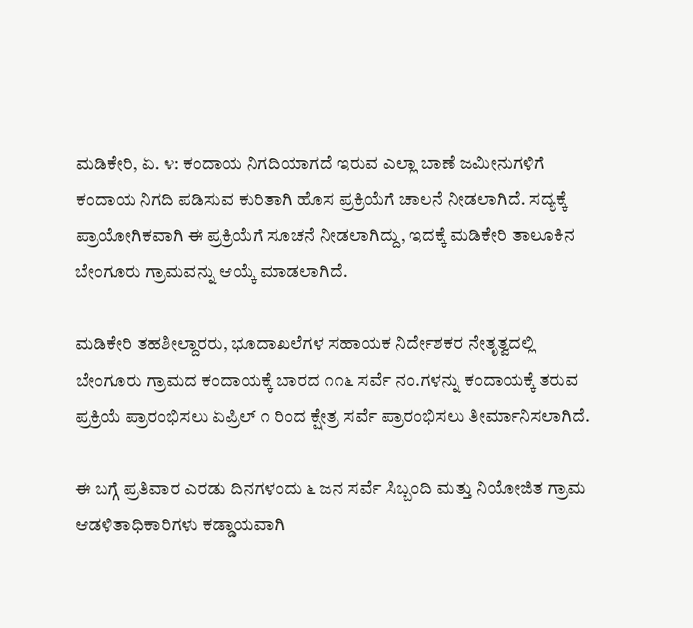ಮಡಿಕೇರಿ, ಏ. ೪: ಕಂದಾಯ ನಿಗದಿಯಾಗದೆ ಇರುವ ಎಲ್ಲಾ ಬಾಣೆ ಜಮೀನುಗಳಿಗೆ ಕಂದಾಯ ನಿಗದಿ ಪಡಿಸುವ ಕುರಿತಾಗಿ ಹೊಸ ಪ್ರಕ್ರಿಯೆಗೆ ಚಾಲನೆ ನೀಡಲಾಗಿದೆ. ಸದ್ಯಕ್ಕೆ ಪ್ರಾಯೋಗಿಕವಾಗಿ ಈ ಪ್ರಕ್ರಿಯೆಗೆ ಸೂಚನೆ ನೀಡಲಾಗಿದ್ದು, ಇದಕ್ಕೆ ಮಡಿಕೇರಿ ತಾಲೂಕಿನ ಬೇಂಗೂರು ಗ್ರಾಮವನ್ನು ಆಯ್ಕೆ ಮಾಡಲಾಗಿದೆ.

ಮಡಿಕೇರಿ ತಹಶೀಲ್ದಾರರು, ಭೂದಾಖಲೆಗಳ ಸಹಾಯಕ ನಿರ್ದೇಶಕರ ನೇತೃತ್ವದಲ್ಲಿ ಬೇಂಗೂರು ಗ್ರಾಮದ ಕಂದಾಯಕ್ಕೆ ಬಾರದ ೧೧೬ ಸರ್ವೆ ನಂ.ಗಳನ್ನು ಕಂದಾಯಕ್ಕೆ ತರುವ ಪ್ರಕ್ರಿಯೆ ಪ್ರಾರಂಭಿಸಲು ಏಪ್ರಿಲ್ ೧ ರಿಂದ ಕ್ಷೇತ್ರ ಸರ್ವೆ ಪ್ರಾರಂಭಿಸಲು ತೀರ್ಮಾನಿಸಲಾಗಿದೆ.

ಈ ಬಗ್ಗೆ ಪ್ರತಿವಾರ ಎರಡು ದಿನಗಳಂದು ೬ ಜನ ಸರ್ವೆ ಸಿಬ್ಬಂದಿ ಮತ್ತು ನಿಯೋಜಿತ ಗ್ರಾಮ ಆಡಳಿತಾಧಿಕಾರಿಗಳು ಕಡ್ಡಾಯವಾಗಿ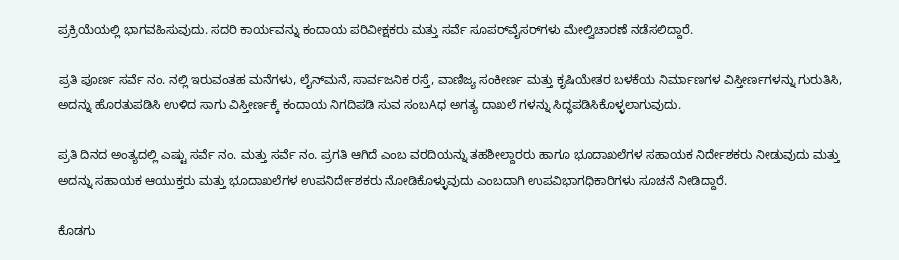ಪ್ರಕ್ರಿಯೆಯಲ್ಲಿ ಭಾಗವಹಿಸುವುದು. ಸದರಿ ಕಾರ್ಯವನ್ನು ಕಂದಾಯ ಪರಿವೀಕ್ಷಕರು ಮತ್ತು ಸರ್ವೆ ಸೂಪರ್‌ವೈಸರ್‌ಗಳು ಮೇಲ್ವಿಚಾರಣೆ ನಡೆಸಲಿದ್ದಾರೆ.

ಪ್ರತಿ ಪೂರ್ಣ ಸರ್ವೆ ನಂ. ನಲ್ಲಿ ಇರುವಂತಹ ಮನೆಗಳು, ಲೈನ್‌ಮನೆ, ಸಾರ್ವಜನಿಕ ರಸ್ತೆ, ವಾಣಿಜ್ಯ ಸಂಕೀರ್ಣ ಮತ್ತು ಕೃಷಿಯೇತರ ಬಳಕೆಯ ನಿರ್ಮಾಣಗಳ ವಿಸ್ತೀರ್ಣಗಳನ್ನು ಗುರುತಿಸಿ, ಅದನ್ನು ಹೊರತುಪಡಿಸಿ ಉಳಿದ ಸಾಗು ವಿಸ್ತೀರ್ಣಕ್ಕೆ ಕಂದಾಯ ನಿಗದಿಪಡಿ ಸುವ ಸಂಬAಧ ಅಗತ್ಯ ದಾಖಲೆ ಗಳನ್ನು ಸಿದ್ಧಪಡಿಸಿಕೊಳ್ಳಲಾಗುವುದು.

ಪ್ರತಿ ದಿನದ ಅಂತ್ಯದಲ್ಲಿ ಎಷ್ಟು ಸರ್ವೆ ನಂ. ಮತ್ತು ಸರ್ವೆ ನಂ. ಪ್ರಗತಿ ಆಗಿದೆ ಎಂಬ ವರದಿಯನ್ನು ತಹಶೀಲ್ದಾರರು ಹಾಗೂ ಭೂದಾಖಲೆಗಳ ಸಹಾಯಕ ನಿರ್ದೇಶಕರು ನೀಡುವುದು ಮತ್ತು ಅದನ್ನು ಸಹಾಯಕ ಆಯುಕ್ತರು ಮತ್ತು ಭೂದಾಖಲೆಗಳ ಉಪನಿರ್ದೇಶಕರು ನೋಡಿಕೊಳ್ಳುವುದು ಎಂಬದಾಗಿ ಉಪವಿಭಾಗಧಿಕಾರಿಗಳು ಸೂಚನೆ ನೀಡಿದ್ದಾರೆ.

ಕೊಡಗು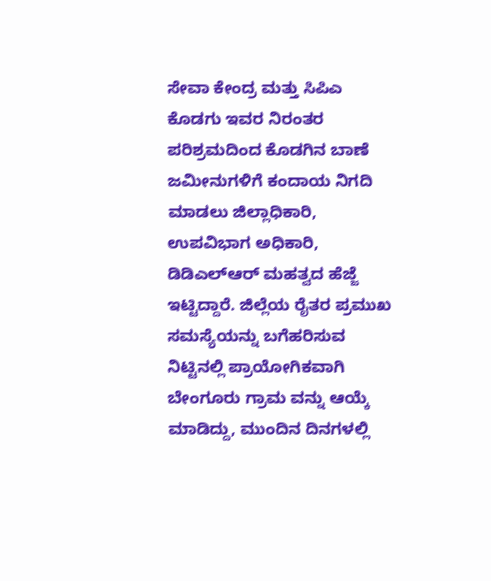ಸೇವಾ ಕೇಂದ್ರ ಮತ್ತು ಸಿಪಿಎ ಕೊಡಗು ಇವರ ನಿರಂತರ ಪರಿಶ್ರಮದಿಂದ ಕೊಡಗಿನ ಬಾಣೆ ಜಮೀನುಗಳಿಗೆ ಕಂದಾಯ ನಿಗದಿ ಮಾಡಲು ಜಿಲ್ಲಾಧಿಕಾರಿ, ಉಪವಿಭಾಗ ಅಧಿಕಾರಿ, ಡಿಡಿಎಲ್‌ಆರ್ ಮಹತ್ವದ ಹೆಜ್ಜೆ ಇಟ್ಟಿದ್ದಾರೆ. ಜಿಲ್ಲೆಯ ರೈತರ ಪ್ರಮುಖ ಸಮಸ್ಯೆಯನ್ನು ಬಗೆಹರಿಸುವ ನಿಟ್ಟಿನಲ್ಲಿ ಪ್ರಾಯೋಗಿಕವಾಗಿ ಬೇಂಗೂರು ಗ್ರಾಮ ವನ್ನು ಆಯ್ಕೆ ಮಾಡಿದ್ದು, ಮುಂದಿನ ದಿನಗಳಲ್ಲಿ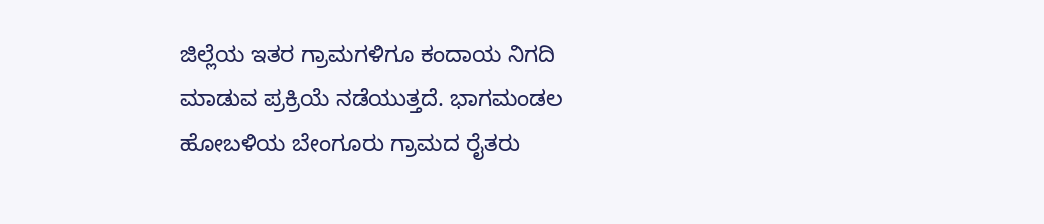ಜಿಲ್ಲೆಯ ಇತರ ಗ್ರಾಮಗಳಿಗೂ ಕಂದಾಯ ನಿಗದಿ ಮಾಡುವ ಪ್ರಕ್ರಿಯೆ ನಡೆಯುತ್ತದೆ. ಭಾಗಮಂಡಲ ಹೋಬಳಿಯ ಬೇಂಗೂರು ಗ್ರಾಮದ ರೈತರು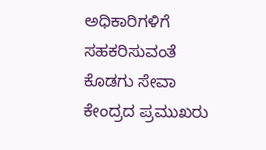ಅಧಿಕಾರಿಗಳಿಗೆ ಸಹಕರಿಸುವಂತೆ ಕೊಡಗು ಸೇವಾ ಕೇಂದ್ರದ ಪ್ರಮುಖರು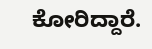ಕೋರಿದ್ದಾರೆ.